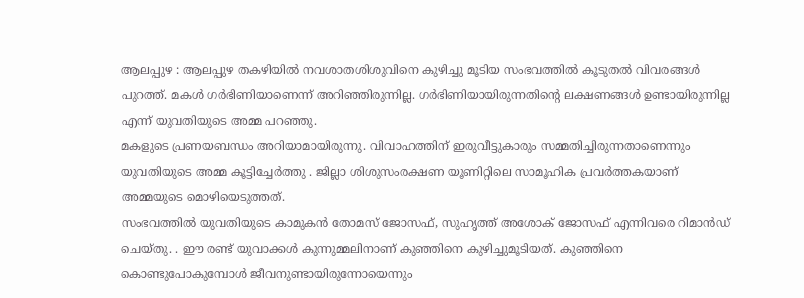ആലപ്പുഴ : ആലപ്പുഴ തകഴിയിൽ നവശാതശിശുവിനെ കുഴിച്ചു മൂടിയ സംഭവത്തിൽ കൂടുതൽ വിവരങ്ങൾ പുറത്ത്. മകൾ ഗർഭിണിയാണെന്ന് അറിഞ്ഞിരുന്നില്ല. ഗർഭിണിയായിരുന്നതിന്റെ ലക്ഷണങ്ങൾ ഉണ്ടായിരുന്നില്ല എന്ന് യുവതിയുടെ അമ്മ പറഞ്ഞു.
മകളുടെ പ്രണയബന്ധം അറിയാമായിരുന്നു. വിവാഹത്തിന് ഇരുവീട്ടുകാരും സമ്മതിച്ചിരുന്നതാണെന്നും യുവതിയുടെ അമ്മ കൂട്ടിച്ചേർത്തു . ജില്ലാ ശിശുസംരക്ഷണ യൂണിറ്റിലെ സാമൂഹിക പ്രവർത്തകയാണ് അമ്മയുടെ മൊഴിയെടുത്തത്.
സംഭവത്തിൽ യുവതിയുടെ കാമുകൻ തോമസ് ജോസഫ്, സുഹൃത്ത് അശോക് ജോസഫ് എന്നിവരെ റിമാൻഡ് ചെയ്തു. . ഈ രണ്ട് യുവാക്കൾ കുന്നുമ്മലിനാണ് കുഞ്ഞിനെ കുഴിച്ചുമൂടിയത്. കുഞ്ഞിനെ കൊണ്ടുപോകുമ്പോൾ ജീവനുണ്ടായിരുന്നോയെന്നും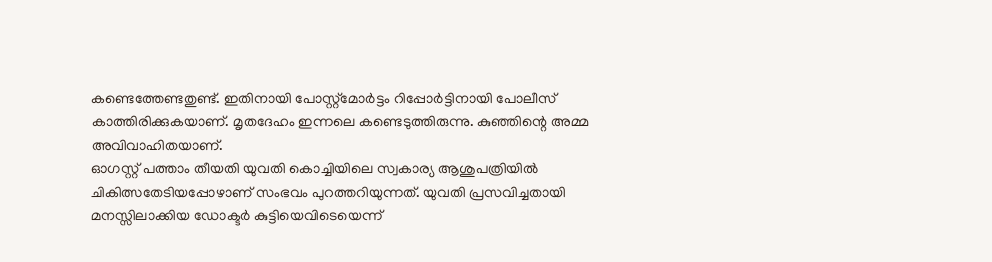കണ്ടെത്തേണ്ടതുണ്ട്. ഇതിനായി പോസ്റ്റ്മോർട്ടം റിപ്പോർട്ടിനായി പോലീസ് കാത്തിരിക്കുകയാണ്. മൃതദേഹം ഇന്നലെ കണ്ടെടുത്തിരുന്നു. കുഞ്ഞിന്റെ അമ്മ അവിവാഹിതയാണ്.
ഓഗസ്റ്റ് പത്താം തീയതി യുവതി കൊച്ചിയിലെ സ്വകാര്യ ആശുപത്രിയിൽ ചികിത്സതേടിയപ്പോഴാണ് സംഭവം പുറത്തറിയുന്നത്. യുവതി പ്രസവിച്ചതായി മനസ്സിലാക്കിയ ഡോക്ടർ കുട്ടിയെവിടെയെന്ന്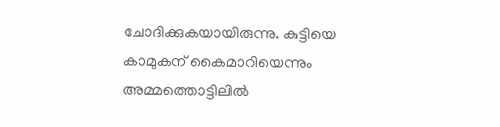ചോദിക്കുകയായിരുന്നു. കുട്ടിയെ കാമുകന് കൈമാറിയെന്നും അമ്മത്തൊട്ടിലിൽ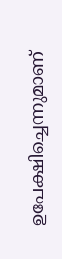ഉപേക്ഷിച്ചെന്നുമാണ്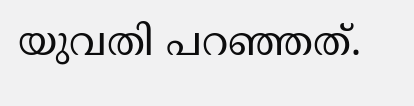യുവതി പറഞ്ഞത്.